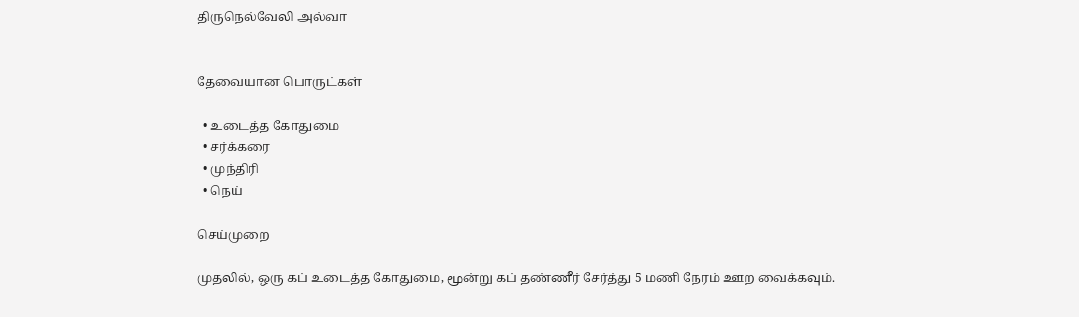திருநெல்வேலி அல்வா


தேவையான பொருட்கள்

  • உடைத்த கோதுமை
  • சர்க்கரை
  • முந்திரி
  • நெய்

செய்முறை

முதலில், ஒரு கப் உடைத்த கோதுமை, மூன்று கப் தண்ணீர் சேர்த்து 5 மணி நேரம் ஊற வைக்கவும்.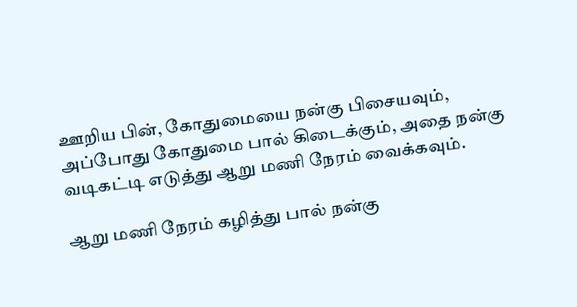ஊறிய பின், கோதுமையை நன்கு பிசையவும், அப்போது கோதுமை பால் கிடைக்கும், அதை நன்கு வடிகட்டி எடுத்து ஆறு மணி நேரம் வைக்கவும்.

ஆறு மணி நேரம் கழித்து பால் நன்கு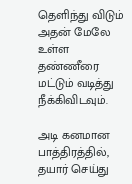தெளிந்து விடும் அதன் மேலே உள்ள தண்ணீரை மட்டும் வடித்து நீக்கிவிடவும்.

அடி கனமான பாத்திரத்தில், தயார் செய்து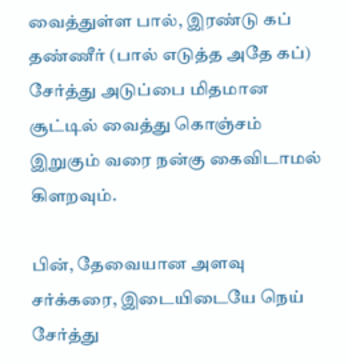வைத்துள்ள பால், இரண்டு கப் தண்ணீர் (பால் எடுத்த அதே கப்) சேர்த்து அடுப்பை மிதமான சூட்டில் வைத்து கொஞ்சம் இறுகும் வரை நன்கு கைவிடாமல் கிளறவும்.

பின், தேவையான அளவு சர்க்கரை, இடையிடையே நெய் சேர்த்து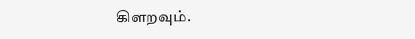கிளறவும்.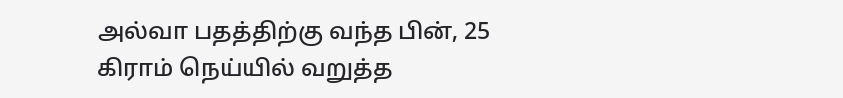அல்வா பதத்திற்கு வந்த பின், 25 கிராம் நெய்யில் வறுத்த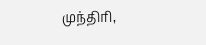முந்திரி,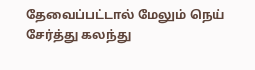தேவைப்பட்டால் மேலும் நெய் சேர்த்து கலந்து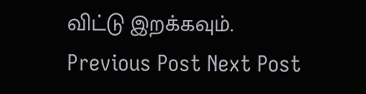விட்டு இறக்கவும்.
Previous Post Next Post